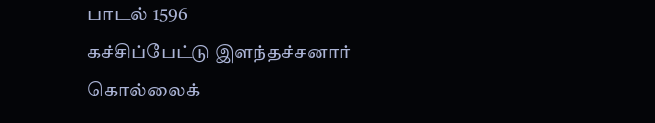பாடல் 1596
கச்சிப்பேட்டு இளந்தச்சனார்
கொல்லைக்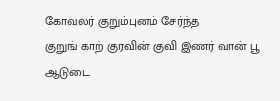கோவலர் குறும்புனம் சேர்ந்த
குறுங் காற் குரவின் குவி இணர் வான் பூ
ஆடுடை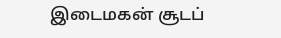இடைமகன் சூடப்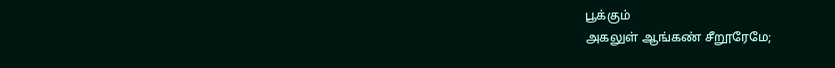பூக்கும்
அகலுள் ஆங்கண் சீறூரேமே;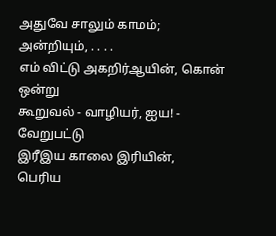அதுவே சாலும் காமம்; அன்றியும், . . . .
எம் விட்டு அகறிர்ஆயின், கொன் ஒன்று
கூறுவல் - வாழியர், ஐய! - வேறுபட்டு
இரீஇய காலை இரியின்,
பெரிய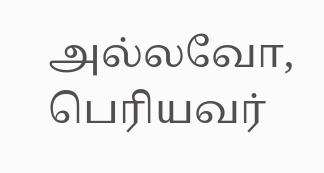அல்லவோ, பெரியவர்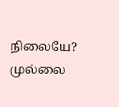நிலையே?
முல்லை